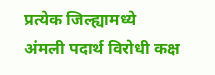प्रत्येक जिल्ह्यामध्ये अंमली पदार्थ विरोधी कक्ष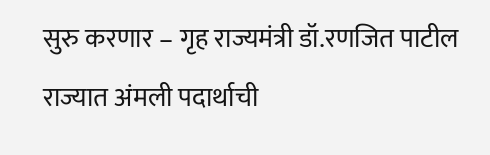सुरु करणार – गृह राज्यमंत्री डॉ.रणजित पाटील
राज्यात अंमली पदार्थाची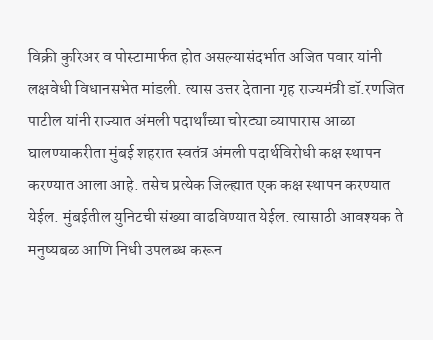विक्री कुरिअर व पोस्टामार्फत होत असल्यासंदर्भात अजित पवार यांनी लक्षवेधी विधानसभेत मांडली. त्यास उत्तर देताना गृह राज्यमंत्री डॉ.रणजित पाटील यांनी राज्यात अंमली पदार्थांच्या चोरट्या व्यापारास आळा घालण्याकरीता मुंबई शहरात स्वतंत्र अंमली पदार्थविरोधी कक्ष स्थापन करण्यात आला आहे. तसेच प्रत्येक जिल्ह्यात एक कक्ष स्थापन करण्यात येईल. मुंबईतील युनिटची संख्या वाढविण्यात येईल. त्यासाठी आवश्यक ते मनुष्यबळ आणि निधी उपलब्ध करून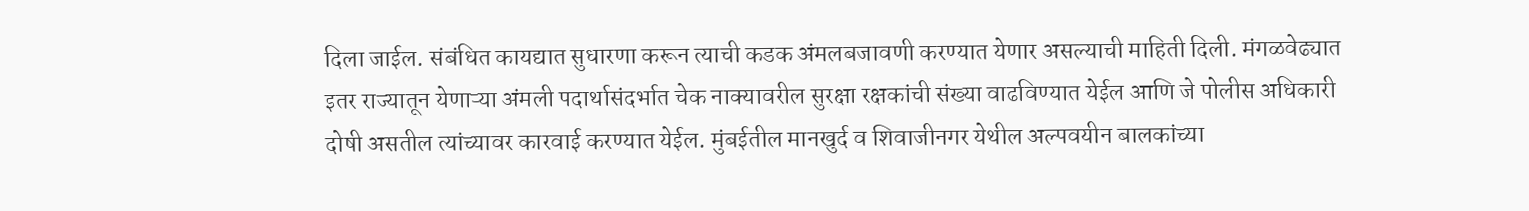दिला जाईल. संबंधित कायद्यात सुधारणा करून त्याची कडक अंमलबजावणी करण्यात येणार असल्याची माहिती दिली. मंगळवेढ्यात इतर राज्यातून येणाऱ्या अंमली पदार्थासंदर्भात चेक नाक्यावरील सुरक्षा रक्षकांची संख्या वाढविण्यात येईल आणि जे पोलीस अधिकारी दोषी असतील त्यांच्यावर कारवाई करण्यात येईल. मुंबईतील मानखुर्द व शिवाजीनगर येथील अल्पवयीन बालकांच्या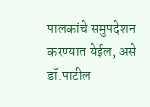पालकांचे समुपदेशन करण्यात येईल, असे डॉ.पाटील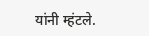यांनी म्हंटले.